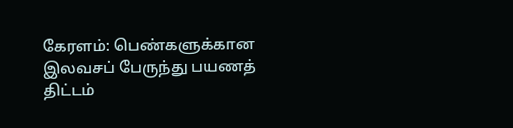கேரளம்: பெண்களுக்கான இலவசப் பேருந்து பயணத் திட்டம்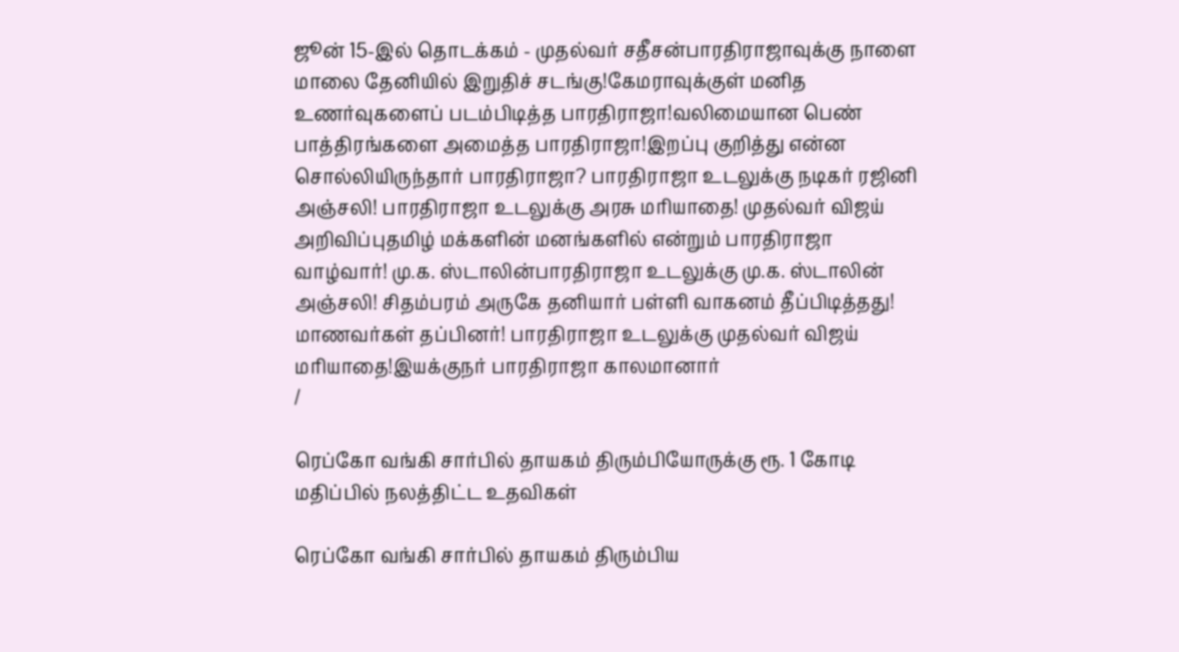ஜூன் 15-இல் தொடக்கம் - முதல்வர் சதீசன்பாரதிராஜாவுக்கு நாளை மாலை தேனியில் இறுதிச் சடங்கு!கேமராவுக்குள் மனித உணர்வுகளைப் படம்பிடித்த பாரதிராஜா!வலிமையான பெண் பாத்திரங்களை அமைத்த பாரதிராஜா!இறப்பு குறித்து என்ன சொல்லியிருந்தார் பாரதிராஜா? பாரதிராஜா உடலுக்கு நடிகர் ரஜினி அஞ்சலி! பாரதிராஜா உடலுக்கு அரசு மரியாதை! முதல்வர் விஜய் அறிவிப்புதமிழ் மக்களின் மனங்களில் என்றும் பாரதிராஜா வாழ்வார்! மு.க. ஸ்டாலின்பாரதிராஜா உடலுக்கு மு.க. ஸ்டாலின் அஞ்சலி! சிதம்பரம் அருகே தனியார் பள்ளி வாகனம் தீப்பிடித்தது! மாணவர்கள் தப்பினர்! பாரதிராஜா உடலுக்கு முதல்வர் விஜய் மரியாதை!இயக்குநர் பாரதிராஜா காலமானார்
/

ரெப்கோ வங்கி சார்பில் தாயகம் திரும்பியோருக்கு ரூ. 1 கோடி மதிப்பில் நலத்திட்ட உதவிகள்

ரெப்கோ வங்கி சார்பில் தாயகம் திரும்பிய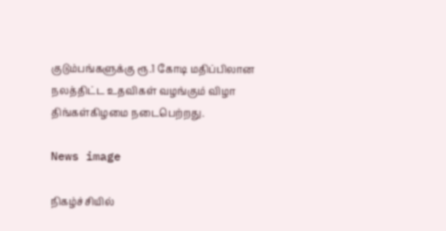குடும்பங்களுக்கு ரூ.1 கோடி மதிப்பிலான நலத்திட்ட உதவிகள் வழங்கும் விழா திங்கள்கிழமை நடைபெற்றது.

News image

நிகழ்ச்சியில்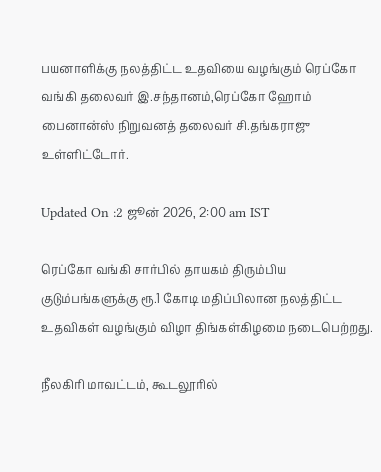பயனாளிக்கு நலத்திட்ட உதவியை வழங்கும் ரெப்கோ வங்கி தலைவர் இ.சந்தானம்,ரெப்கோ ஹோம் பைனான்ஸ் நிறுவனத் தலைவர் சி.தங்கராஜு உள்ளிட்டோர்.

Updated On :2 ஜூன் 2026, 2:00 am IST

ரெப்கோ வங்கி சார்பில் தாயகம் திரும்பிய குடும்பங்களுக்கு ரூ.1 கோடி மதிப்பிலான நலத்திட்ட உதவிகள் வழங்கும் விழா திங்கள்கிழமை நடைபெற்றது.

நீலகிரி மாவட்டம், கூடலூரில்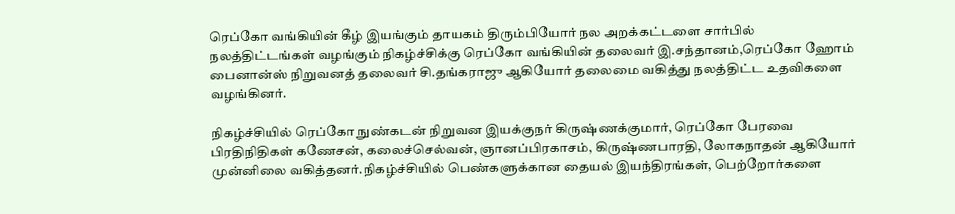ரெப்கோ வங்கியின் கீழ் இயங்கும் தாயகம் திரும்பியோர் நல அறக்கட்டளை சார்பில் நலத்திட்டங்கள் வழங்கும் நிகழ்ச்சிக்கு ரெப்கோ வங்கியின் தலைவர் இ.சந்தானம்,ரெப்கோ ஹோம் பைனான்ஸ் நிறுவனத் தலைவர் சி.தங்கராஜு ஆகியோர் தலைமை வகித்து நலத்திட்ட உதவிகளை வழங்கினர்.

நிகழ்ச்சியில் ரெப்கோ நுண்கடன் நிறுவன இயக்குநர் கிருஷ்ணக்குமார், ரெப்கோ பேரவை பிரதிநிதிகள் கணேசன், கலைச்செல்வன், ஞானப்பிரகாசம், கிருஷ்ணபாரதி, லோகநாதன் ஆகியோர் முன்னிலை வகித்தனர்.நிகழ்ச்சியில் பெண்களுக்கான தையல் இயந்திரங்கள், பெற்றோர்களை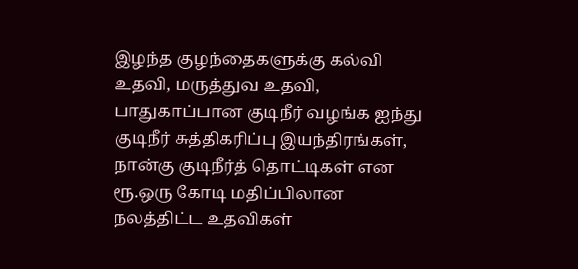இழந்த குழந்தைகளுக்கு கல்வி உதவி, மருத்துவ உதவி, பாதுகாப்பான குடிநீர் வழங்க ஐந்து குடிநீர் சுத்திகரிப்பு இயந்திரங்கள், நான்கு குடிநீர்த் தொட்டிகள் என ரூ.ஒரு கோடி மதிப்பிலான நலத்திட்ட உதவிகள்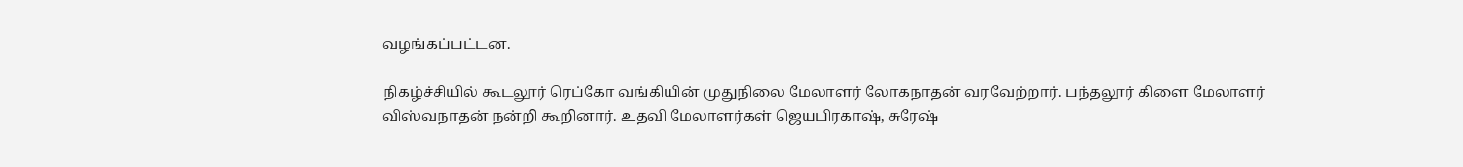வழங்கப்பட்டன.

நிகழ்ச்சியில் கூடலூர் ரெப்கோ வங்கியின் முதுநிலை மேலாளர் லோகநாதன் வரவேற்றார். பந்தலூர் கிளை மேலாளர் விஸ்வநாதன் நன்றி கூறினார். உதவி மேலாளர்கள் ஜெயபிரகாஷ், சுரேஷ்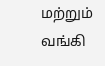மற்றும் வங்கி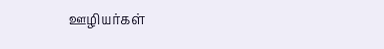ஊழியர்கள்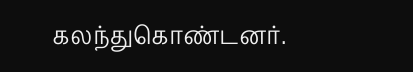கலந்துகொண்டனர்.